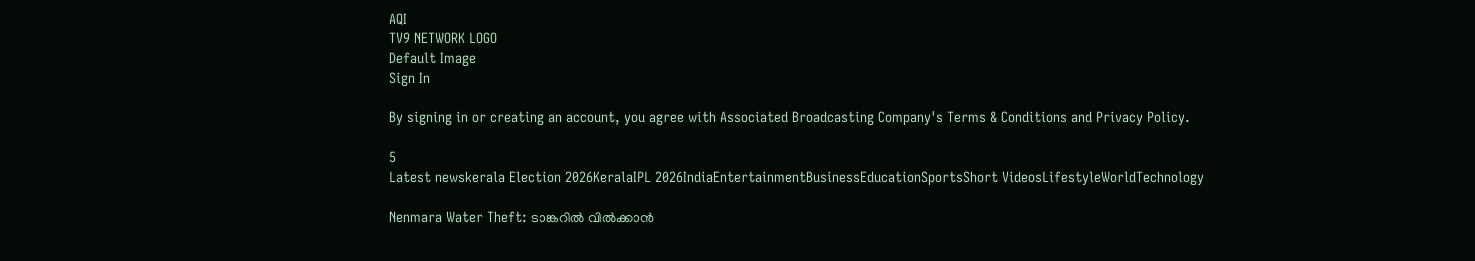AQI
TV9 NETWORK LOGO
Default Image
Sign In

By signing in or creating an account, you agree with Associated Broadcasting Company's Terms & Conditions and Privacy Policy.

5
Latest newskerala Election 2026KeralaIPL 2026IndiaEntertainmentBusinessEducationSportsShort VideosLifestyleWorldTechnology

Nenmara Water Theft: ടാങ്കറിൽ വിൽക്കാൻ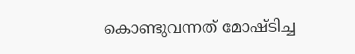കൊണ്ടുവന്നത് മോഷ്ടിച്ച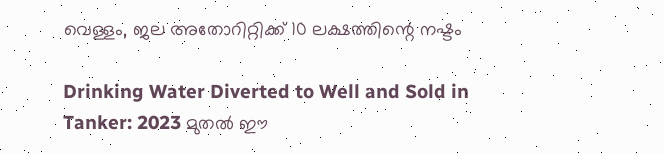വെള്ളം, ജല അതോറിറ്റിക്ക് 10 ലക്ഷത്തിന്റെ നഷ്ടം

Drinking Water Diverted to Well and Sold in Tanker: 2023 മുതൽ ഈ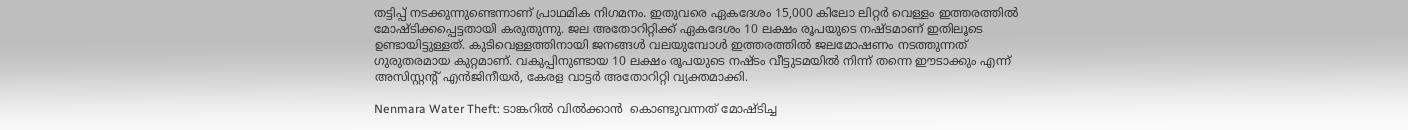തട്ടിപ്പ് നടക്കുന്നുണ്ടെന്നാണ് പ്രാഥമിക നിഗമനം. ഇതുവരെ ഏകദേശം 15,000 കിലോ ലിറ്റർ വെള്ളം ഇത്തരത്തിൽ മോഷ്ടിക്കപ്പെട്ടതായി കരുതുന്നു. ജല അതോറിറ്റിക്ക് ഏകദേശം 10 ലക്ഷം രൂപയുടെ നഷ്ടമാണ് ഇതിലൂടെ ഉണ്ടായിട്ടുള്ളത്. കുടിവെള്ളത്തിനായി ജനങ്ങൾ വലയുമ്പോൾ ഇത്തരത്തിൽ ജലമോഷണം നടത്തുന്നത് ഗുരുതരമായ കുറ്റമാണ്. വകുപ്പിനുണ്ടായ 10 ലക്ഷം രൂപയുടെ നഷ്ടം വീട്ടുടമയിൽ നിന്ന് തന്നെ ഈടാക്കും എന്ന് അസിസ്റ്റന്റ് എൻജിനീയർ, കേരള വാട്ടർ അതോറിറ്റി വ്യക്തമാക്കി.

Nenmara Water Theft: ടാങ്കറിൽ വിൽക്കാൻ  കൊണ്ടുവന്നത് മോഷ്ടിച്ച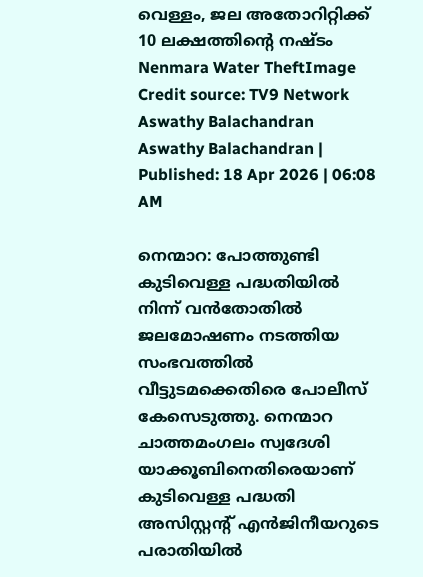വെള്ളം, ജല അതോറിറ്റിക്ക് 10 ലക്ഷത്തിന്റെ നഷ്ടം
Nenmara Water TheftImage Credit source: TV9 Network
Aswathy Balachandran
Aswathy Balachandran | Published: 18 Apr 2026 | 06:08 AM

നെന്മാറ: പോത്തുണ്ടി കുടിവെള്ള പദ്ധതിയിൽ നിന്ന് വൻതോതിൽ ജലമോഷണം നടത്തിയ സംഭവത്തിൽ വീട്ടുടമക്കെതിരെ പോലീസ് കേസെടുത്തു. നെന്മാറ ചാത്തമംഗലം സ്വദേശി യാക്കൂബിനെതിരെയാണ് കുടിവെള്ള പദ്ധതി അസിസ്റ്റന്റ് എൻജിനീയറുടെ പരാതിയിൽ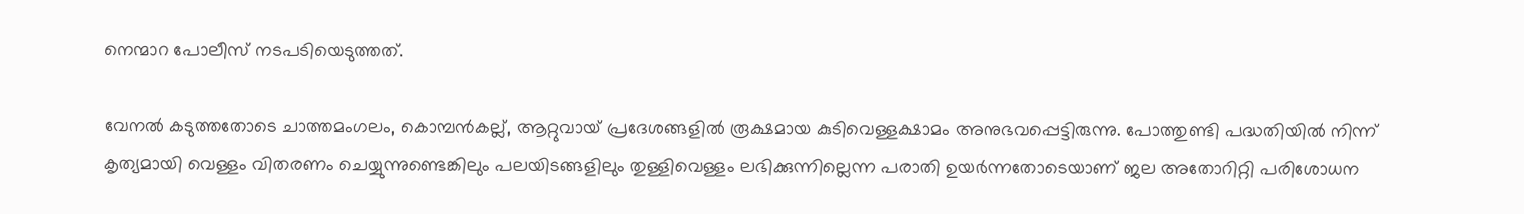നെന്മാറ പോലീസ് നടപടിയെടുത്തത്.

വേനൽ കടുത്തതോടെ ചാത്തമംഗലം, കൊമ്പൻകല്ല്, ആറ്റുവായ് പ്രദേശങ്ങളിൽ രൂക്ഷമായ കുടിവെള്ളക്ഷാമം അനുഭവപ്പെട്ടിരുന്നു. പോത്തുണ്ടി പദ്ധതിയിൽ നിന്ന് കൃത്യമായി വെള്ളം വിതരണം ചെയ്യുന്നുണ്ടെങ്കിലും പലയിടങ്ങളിലും തുള്ളിവെള്ളം ലഭിക്കുന്നില്ലെന്ന പരാതി ഉയർന്നതോടെയാണ് ജല അതോറിറ്റി പരിശോധന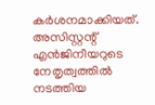കർശനമാക്കിയത്. അസിസ്റ്റന്റ് എൻജിനീയറുടെ നേതൃത്വത്തിൽ നടത്തിയ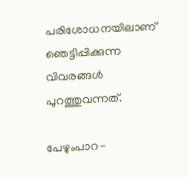പരിശോധനയിലാണ് ഞെട്ടിപ്പിക്കുന്ന വിവരങ്ങൾ പുറത്തുവന്നത്.

പേഴുംപാറ-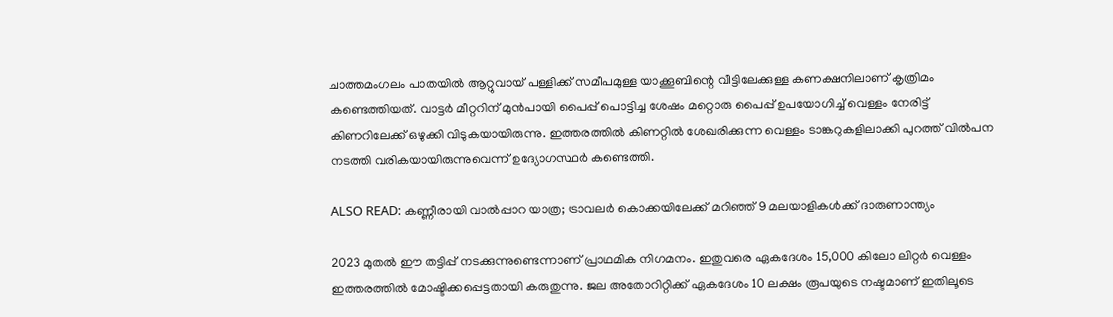ചാത്തമംഗലം പാതയിൽ ആറ്റുവായ് പള്ളിക്ക് സമീപമുള്ള യാക്കൂബിന്റെ വീട്ടിലേക്കുള്ള കണക്ഷനിലാണ് കൃത്രിമം കണ്ടെത്തിയത്. വാട്ടർ മീറ്ററിന് മുൻപായി പൈപ്പ് പൊട്ടിച്ച ശേഷം മറ്റൊരു പൈപ്പ് ഉപയോഗിച്ച് വെള്ളം നേരിട്ട് കിണറിലേക്ക് ഒഴുക്കി വിടുകയായിരുന്നു. ഇത്തരത്തിൽ കിണറ്റിൽ ശേഖരിക്കുന്ന വെള്ളം ടാങ്കറുകളിലാക്കി പുറത്ത് വിൽപന നടത്തി വരികയായിരുന്നുവെന്ന് ഉദ്യോഗസ്ഥർ കണ്ടെത്തി.

ALSO READ: കണ്ണീരായി വാൽപ്പാറ യാത്ര; ട്രാവലർ കൊക്കയിലേക്ക് മറിഞ്ഞ് 9 മലയാളികൾക്ക് ദാരുണാന്ത്യം

2023 മുതൽ ഈ തട്ടിപ്പ് നടക്കുന്നുണ്ടെന്നാണ് പ്രാഥമിക നിഗമനം. ഇതുവരെ ഏകദേശം 15,000 കിലോ ലിറ്റർ വെള്ളം ഇത്തരത്തിൽ മോഷ്ടിക്കപ്പെട്ടതായി കരുതുന്നു. ജല അതോറിറ്റിക്ക് ഏകദേശം 10 ലക്ഷം രൂപയുടെ നഷ്ടമാണ് ഇതിലൂടെ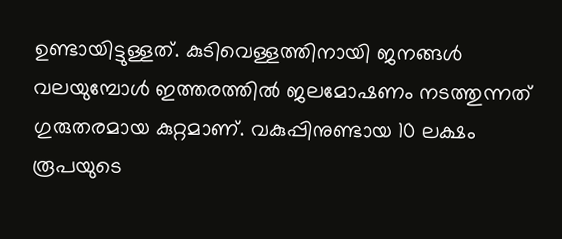ഉണ്ടായിട്ടുള്ളത്. കുടിവെള്ളത്തിനായി ജനങ്ങൾ വലയുമ്പോൾ ഇത്തരത്തിൽ ജലമോഷണം നടത്തുന്നത് ഗുരുതരമായ കുറ്റമാണ്. വകുപ്പിനുണ്ടായ 10 ലക്ഷം രൂപയുടെ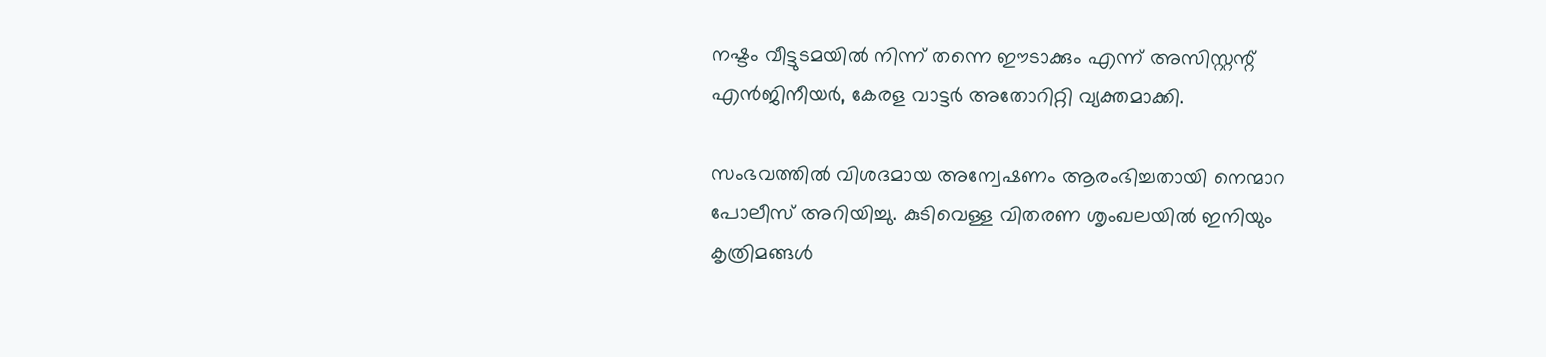നഷ്ടം വീട്ടുടമയിൽ നിന്ന് തന്നെ ഈടാക്കും എന്ന് അസിസ്റ്റന്റ് എൻജിനീയർ, കേരള വാട്ടർ അതോറിറ്റി വ്യക്തമാക്കി.

സംഭവത്തിൽ വിശദമായ അന്വേഷണം ആരംഭിച്ചതായി നെന്മാറ പോലീസ് അറിയിച്ചു. കുടിവെള്ള വിതരണ ശൃംഖലയിൽ ഇനിയും കൃത്രിമങ്ങൾ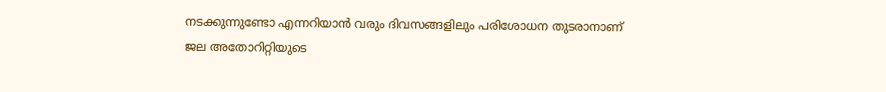നടക്കുന്നുണ്ടോ എന്നറിയാൻ വരും ദിവസങ്ങളിലും പരിശോധന തുടരാനാണ് ജല അതോറിറ്റിയുടെ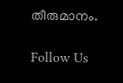തീരുമാനം.

Follow Us